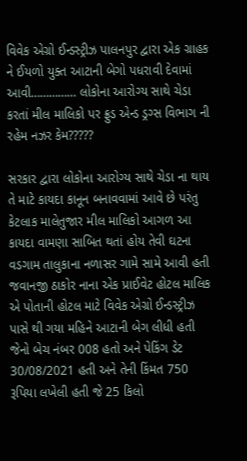વિવેક એગ્રો ઈન્ડસ્ટ્રીઝ પાલનપુર દ્વારા એક ગ્રાહક ને ઈયળો યુક્ત આટાની બેગો પધરાવી દેવામાં આવી…………… લોકોના આરોગ્ય સાથે ચેડા કરતાં મીલ માલિકો પર ફ્રુડ એન્ડ ડ્રગ્સ વિભાગ ની રહેમ નઝર કેમ?????

સરકાર દ્વારા લોકોના આરોગ્ય સાથે ચેડા ના થાય તે માટે કાયદા કાનૂન બનાવવામાં આવે છે પરંતુ કેટલાક માલેતુજાર મીલ માલિકો આગળ આ કાયદા વામણા સાબિત થતાં હોય તેવી ઘટના વડગામ તાલુકાના નળાસર ગામે સામે આવી હતી જવાનજી ઠાકોર નાના એક પ્રાઈવેટ હોટલ માલિક એ પોતાની હોટલ માટે વિવેક એગ્રો ઈન્ડસ્ટ્રીઝ પાસે થી ગયા મહિને આટાની બેગ લીધી હતી જેનો બેચ નંબર 008 હતો અને પેકિંગ ડેટ 30/08/2021 હતી અને તેની કિંમત 750 રૂપિયા લખેલી હતી જે 25 કિલો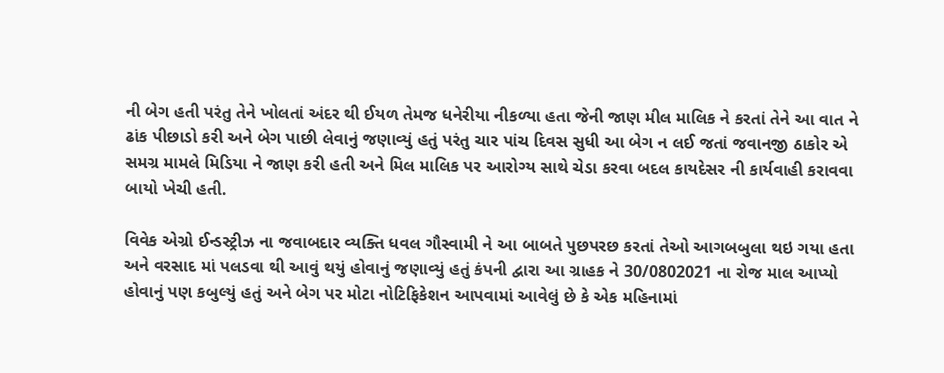ની બેગ હતી પરંતુ તેને ખોલતાં અંદર થી ઈયળ તેમજ ધનેરીયા નીકળ્યા હતા જેની જાણ મીલ માલિક ને કરતાં તેને આ વાત ને ઢાંક પીછાડો કરી અને બેગ પાછી લેવાનું જણાવ્યું હતું પરંતુ ચાર પાંચ દિવસ સુધી આ બેગ ન લઈ જતાં જવાનજી ઠાકોર એ સમગ્ર મામલે મિડિયા ને જાણ કરી હતી અને મિલ માલિક પર આરોગ્ય સાથે ચેડા કરવા બદલ કાયદેસર ની કાર્યવાહી કરાવવા બાયો ખેચી હતી.

વિવેક એગ્રો ઈન્ડસ્ટ્રીઝ ના જવાબદાર વ્યક્તિ ધવલ ગૌસ્વામી ને આ બાબતે પુછપરછ કરતાં તેઓ આગબબુલા થઇ ગયા હતા અને વરસાદ માં પલડવા થી આવું થયું હોવાનું જણાવ્યું હતું કંપની દ્વારા આ ગ્રાહક ને 30/0802021 ના રોજ માલ આપ્યો હોવાનું પણ કબુલ્યું હતું અને બેગ પર મોટા નોટિફિકેશન આપવામાં આવેલું છે કે એક મહિનામાં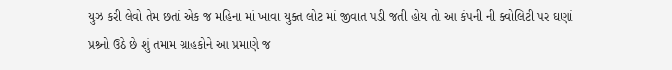યુઝ કરી લેવો તેમ છતાં એક જ મહિના માં ખાવા યુક્ત લોટ માં જીવાત પડી જતી હોય તો આ કંપની ની ક્વોલિટી પર ઘણાં પ્રશ્ર્નો ઉઠે છે શું તમામ ગ્રાહકોને આ પ્રમાણે જ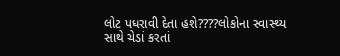લોટ પધરાવી દેતા હશે????લોકોના સ્વાસ્થ્ય સાથે ચેડાં કરતાં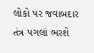લોકો પર જવાબદાર તંત્ર પગલાં ભરશે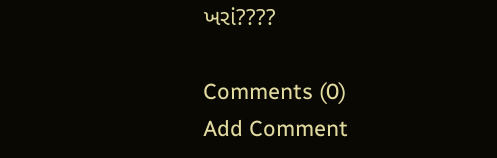ખરાં????

Comments (0)
Add Comment